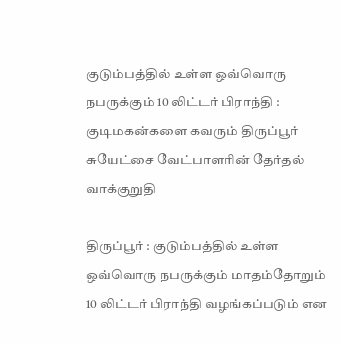குடும்பத்தில் உள்ள ஒவ்வொரு நபருக்கும் 10 லிட்டர் பிராந்தி : குடிமகன்களை கவரும் திருப்பூர் சுயேட்சை வேட்பாளரின் தேர்தல் வாக்குறுதி

திருப்பூர் : குடும்பத்தில் உள்ள ஒவ்வொரு நபருக்கும் மாதம்தோறும் 10 லிட்டர் பிராந்தி வழங்கப்படும் என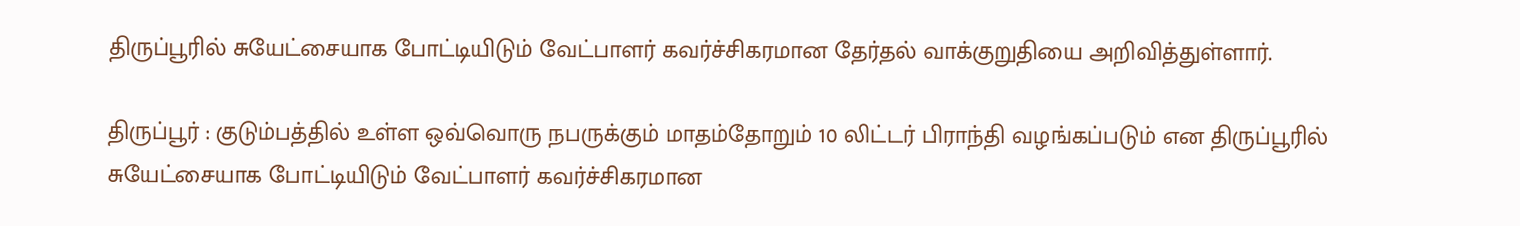திருப்பூரில் சுயேட்சையாக போட்டியிடும் வேட்பாளர் கவர்ச்சிகரமான தேர்தல் வாக்குறுதியை அறிவித்துள்ளார்.

திருப்பூர் : குடும்பத்தில் உள்ள ஒவ்வொரு நபருக்கும் மாதம்தோறும் 10 லிட்டர் பிராந்தி வழங்கப்படும் என திருப்பூரில் சுயேட்சையாக போட்டியிடும் வேட்பாளர் கவர்ச்சிகரமான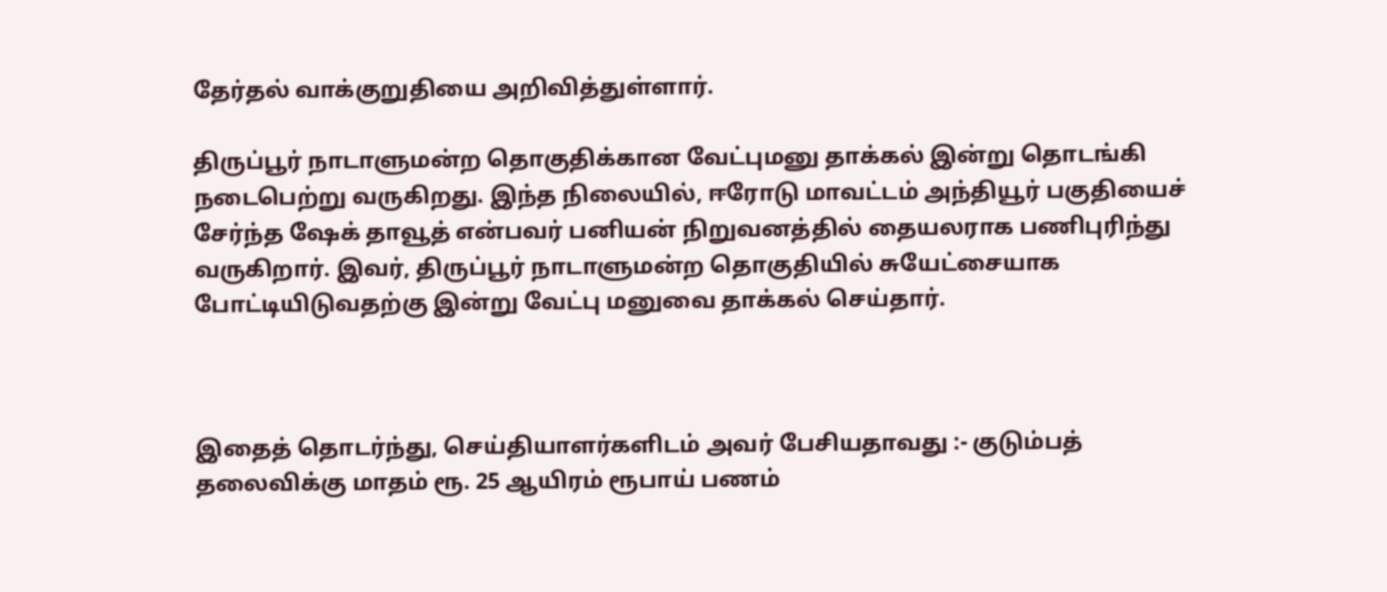தேர்தல் வாக்குறுதியை அறிவித்துள்ளார்.

திருப்பூர் நாடாளுமன்ற தொகுதிக்கான வேட்புமனு தாக்கல் இன்று தொடங்கி நடைபெற்று வருகிறது. இந்த நிலையில், ஈரோடு மாவட்டம் அந்தியூர் பகுதியைச் சேர்ந்த ஷேக் தாவூத் என்பவர் பனியன் நிறுவனத்தில் தையலராக பணிபுரிந்து வருகிறார். இவர், திருப்பூர் நாடாளுமன்ற தொகுதியில் சுயேட்சையாக போட்டியிடுவதற்கு இன்று வேட்பு மனுவை தாக்கல் செய்தார்.



இதைத் தொடர்ந்து, செய்தியாளர்களிடம் அவர் பேசியதாவது :- குடும்பத் தலைவிக்கு மாதம் ரூ. 25 ஆயிரம் ரூபாய் பணம்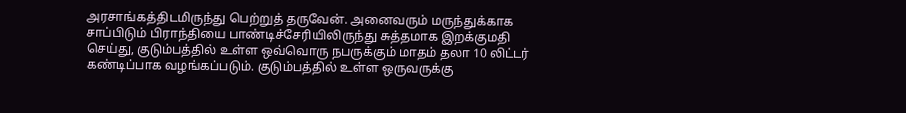அரசாங்கத்திடமிருந்து பெற்றுத் தருவேன். அனைவரும் மருந்துக்காக சாப்பிடும் பிராந்தியை பாண்டிச்சேரியிலிருந்து சுத்தமாக இறக்குமதி செய்து, குடும்பத்தில் உள்ள ஒவ்வொரு நபருக்கும் மாதம் தலா 10 லிட்டர் கண்டிப்பாக வழங்கப்படும். குடும்பத்தில் உள்ள ஒருவருக்கு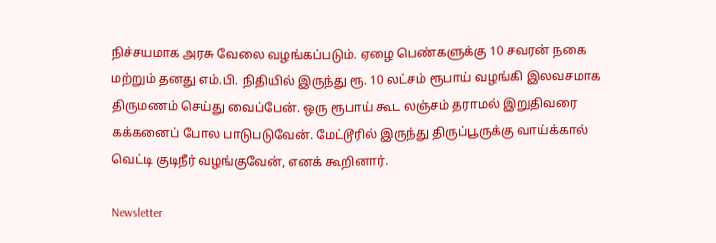நிச்சயமாக அரசு வேலை வழங்கப்படும். ஏழை பெண்களுக்கு 10 சவரன் நகை மற்றும் தனது எம்.பி. நிதியில் இருந்து ரூ. 10 லட்சம் ரூபாய் வழங்கி இலவசமாக திருமணம் செய்து வைப்பேன். ஒரு ரூபாய் கூட லஞ்சம் தராமல் இறுதிவரை கக்கனைப் போல பாடுபடுவேன். மேட்டூரில் இருந்து திருப்பூருக்கு வாய்க்கால் வெட்டி குடிநீர் வழங்குவேன், எனக் கூறினார்.

Newsletter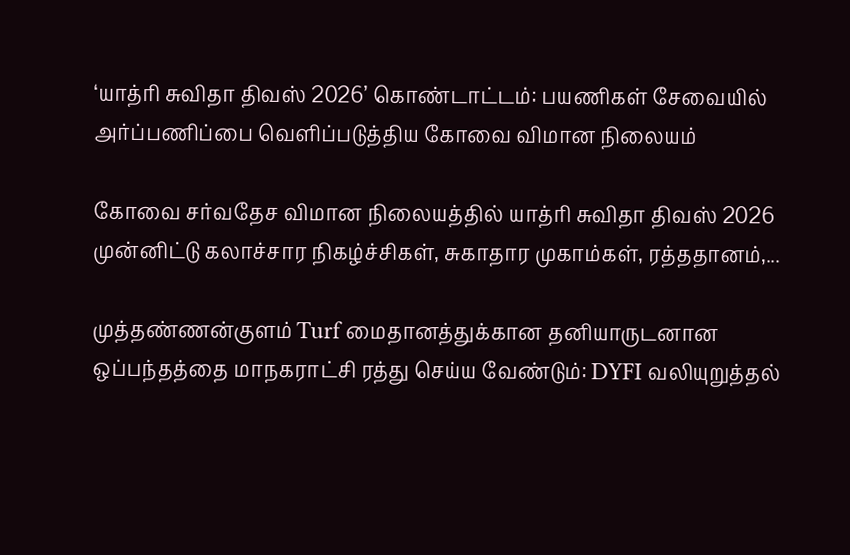‘யாத்ரி சுவிதா திவஸ் 2026’ கொண்டாட்டம்: பயணிகள் சேவையில் அர்ப்பணிப்பை வெளிப்படுத்திய கோவை விமான நிலையம்

கோவை சர்வதேச விமான நிலையத்தில் யாத்ரி சுவிதா திவஸ் 2026 முன்னிட்டு கலாச்சார நிகழ்ச்சிகள், சுகாதார முகாம்கள், ரத்ததானம்,...

முத்தண்ணன்குளம் Turf மைதானத்துக்கான தனியாருடனான ஒப்பந்தத்தை மாநகராட்சி ரத்து செய்ய வேண்டும்: DYFI வலியுறுத்தல்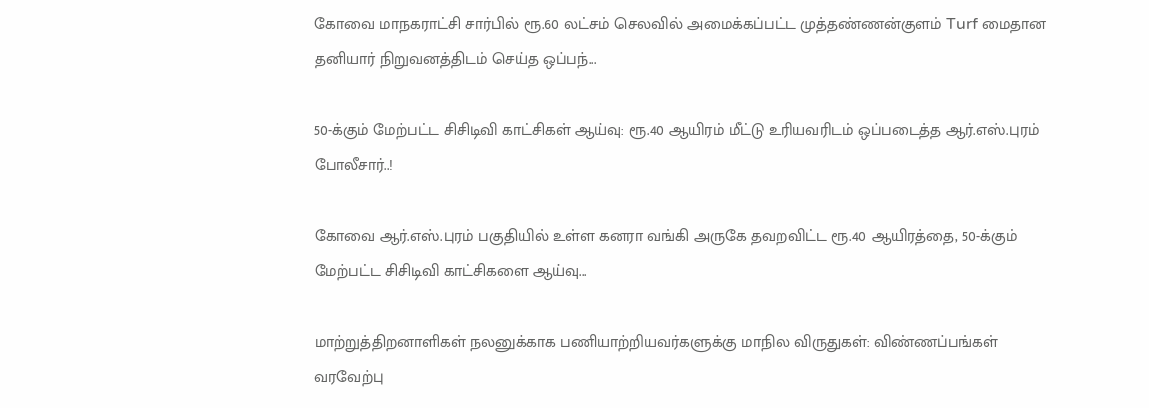கோவை மாநகராட்சி சார்பில் ரூ.60 லட்சம் செலவில் அமைக்கப்பட்ட முத்தண்ணன்குளம் Turf மைதான தனியார் நிறுவனத்திடம் செய்த ஒப்பந்...

50-க்கும் மேற்பட்ட சிசிடிவி காட்சிகள் ஆய்வு: ரூ.40 ஆயிரம் மீட்டு உரியவரிடம் ஒப்படைத்த ஆர்.எஸ்.புரம் போலீசார்..!

கோவை ஆர்.எஸ்.புரம் பகுதியில் உள்ள கனரா வங்கி அருகே தவறவிட்ட ரூ.40 ஆயிரத்தை, 50-க்கும் மேற்பட்ட சிசிடிவி காட்சிகளை ஆய்வு...

மாற்றுத்திறனாளிகள் நலனுக்காக பணியாற்றியவர்களுக்கு மாநில விருதுகள்: விண்ணப்பங்கள் வரவேற்பு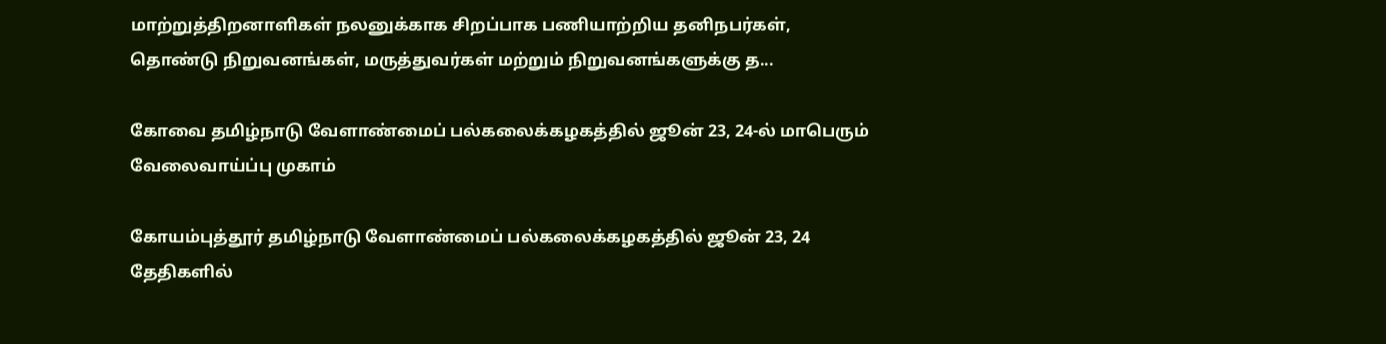மாற்றுத்திறனாளிகள் நலனுக்காக சிறப்பாக பணியாற்றிய தனிநபர்கள், தொண்டு நிறுவனங்கள், மருத்துவர்கள் மற்றும் நிறுவனங்களுக்கு த...

கோவை தமிழ்நாடு வேளாண்மைப் பல்கலைக்கழகத்தில் ஜூன் 23, 24-ல் மாபெரும் வேலைவாய்ப்பு முகாம்

கோயம்புத்தூர் தமிழ்நாடு வேளாண்மைப் பல்கலைக்கழகத்தில் ஜூன் 23, 24 தேதிகளில்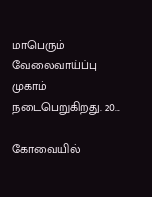மாபெரும் வேலைவாய்ப்பு முகாம் நடைபெறுகிறது. 20...

கோவையில்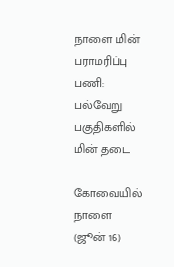நாளை மின் பராமரிப்பு பணி: பல்வேறு பகுதிகளில் மின் தடை

கோவையில் நாளை (ஜூன் 16)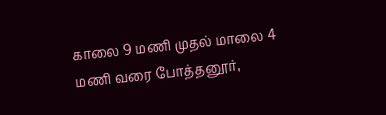காலை 9 மணி முதல் மாலை 4 மணி வரை போத்தனூர்,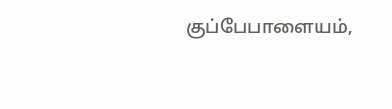குப்பேபாளையம்,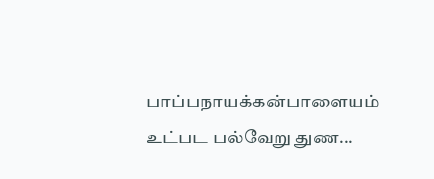பாப்பநாயக்கன்பாளையம் உட்பட பல்வேறு துண...